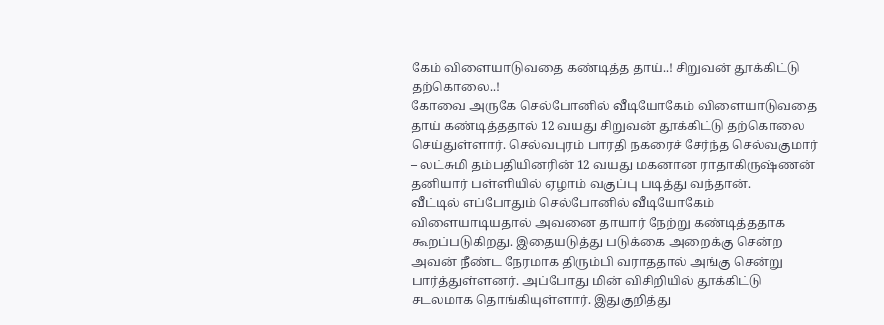கேம் விளையாடுவதை கண்டித்த தாய்..! சிறுவன் தூக்கிட்டு தற்கொலை..!
கோவை அருகே செல்போனில் வீடியோகேம் விளையாடுவதை தாய் கண்டித்ததால் 12 வயது சிறுவன் தூக்கிட்டு தற்கொலை செய்துள்ளார். செல்வபுரம் பாரதி நகரைச் சேர்ந்த செல்வகுமார் – லட்சுமி தம்பதியினரின் 12 வயது மகனான ராதாகிருஷ்ணன் தனியார் பள்ளியில் ஏழாம் வகுப்பு படித்து வந்தான்.
வீட்டில் எப்போதும் செல்போனில் வீடியோகேம் விளையாடியதால் அவனை தாயார் நேற்று கண்டித்ததாக கூறப்படுகிறது. இதையடுத்து படுக்கை அறைக்கு சென்ற அவன் நீண்ட நேரமாக திரும்பி வராததால் அங்கு சென்று பார்த்துள்ளனர். அப்போது மின் விசிறியில் தூக்கிட்டு சடலமாக தொங்கியுள்ளார். இதுகுறித்து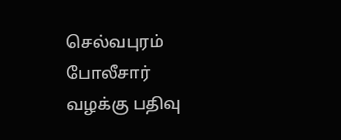செல்வபுரம் போலீசார் வழக்கு பதிவு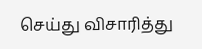செய்து விசாரித்து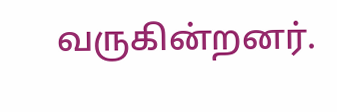வருகின்றனர்.